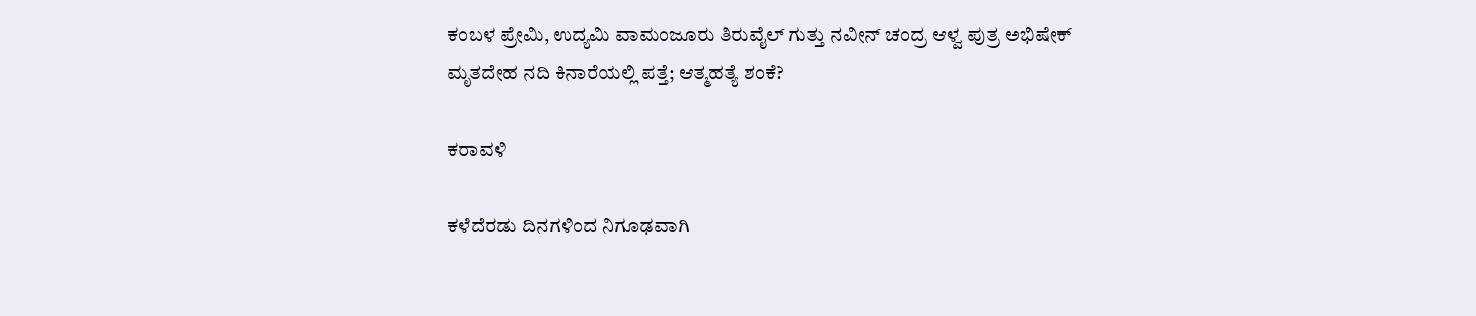ಕಂಬಳ ಪ್ರೇಮಿ, ಉದ್ಯಮಿ ವಾಮಂಜೂರು ತಿರುವೈಲ್ ಗುತ್ತು ನವೀನ್ ಚಂದ್ರ ಆಳ್ವ ಪುತ್ರ ಅಭಿಷೇಕ್ ಮೃತದೇಹ ನದಿ ಕಿನಾರೆಯಲ್ಲಿ ಪತ್ತೆ; ಆತ್ಮಹತ್ಯೆ ಶಂಕೆ?

ಕರಾವಳಿ

ಕಳೆದೆರಡು ದಿನಗಳಿಂದ ನಿಗೂಢವಾಗಿ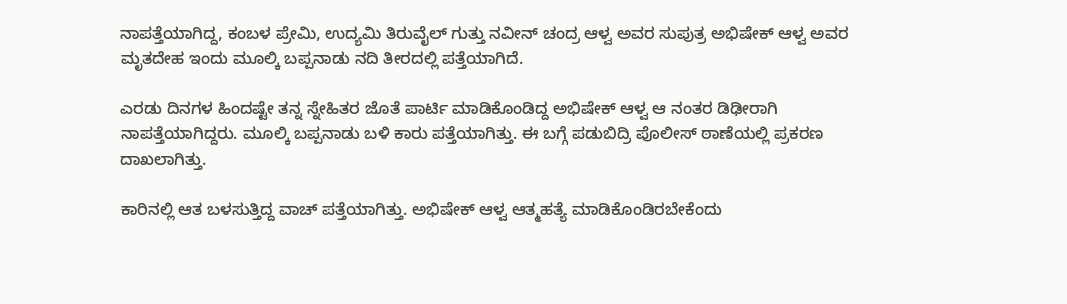ನಾಪತ್ತೆಯಾಗಿದ್ದ, ಕಂಬಳ ಪ್ರೇಮಿ, ಉದ್ಯಮಿ ತಿರುವೈಲ್ ಗುತ್ತು ನವೀನ್ ಚಂದ್ರ ಆಳ್ವ ಅವರ ಸುಪುತ್ರ ಅಭಿಷೇಕ್ ಆಳ್ವ ಅವರ ಮೃತದೇಹ ಇಂದು ಮೂಲ್ಕಿ ಬಪ್ಪನಾಡು ನದಿ ತೀರದಲ್ಲಿ ಪತ್ತೆಯಾಗಿದೆ.

ಎರಡು ದಿನಗಳ ಹಿಂದಷ್ಟೇ ತನ್ನ ಸ್ನೇಹಿತರ ಜೊತೆ ಪಾರ್ಟಿ ಮಾಡಿಕೊಂಡಿದ್ದ ಅಭಿಷೇಕ್ ಆಳ್ವ ಆ ನಂತರ ಡಿಢೀರಾಗಿ ನಾಪತ್ತೆಯಾಗಿದ್ದರು. ಮೂಲ್ಕಿ ಬಪ್ಪನಾಡು ಬಳಿ ಕಾರು ಪತ್ತೆಯಾಗಿತ್ತು. ಈ ಬಗ್ಗೆ ಪಡುಬಿದ್ರಿ ಪೊಲೀಸ್ ಠಾಣೆಯಲ್ಲಿ ಪ್ರಕರಣ ದಾಖಲಾಗಿತ್ತು.

ಕಾರಿನಲ್ಲಿ ಆತ ಬಳಸುತ್ತಿದ್ದ ವಾಚ್ ಪತ್ತೆಯಾಗಿತ್ತು. ಅಭಿಷೇಕ್ ಆಳ್ವ ಆತ್ಮಹತ್ಯೆ ಮಾಡಿಕೊಂಡಿರಬೇಕೆಂದು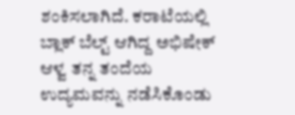ಶಂಕಿಸಲಾಗಿದೆ. ಕರಾಟೆಯಲ್ಲಿ ಬ್ಲಾಕ್ ಬೆಲ್ಟ್ ಆಗಿದ್ದ ಅಭಿಷೇಕ್ ಆಳ್ವ ತನ್ನ ತಂದೆಯ ಉದ್ಯಮವನ್ನು ನಡೆಸಿಕೊಂಡು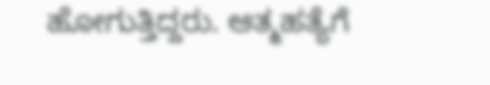ಹೋಗುತ್ತಿದ್ದರು. ಆತ್ಮಹತ್ಯೆಗೆ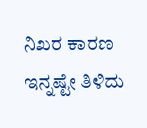ನಿಖರ ಕಾರಣ ಇನ್ನಷ್ಟೇ ತಿಳಿದು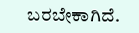ಬರಬೇಕಾಗಿದೆ.